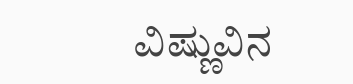ವಿಷ್ಣುವಿನ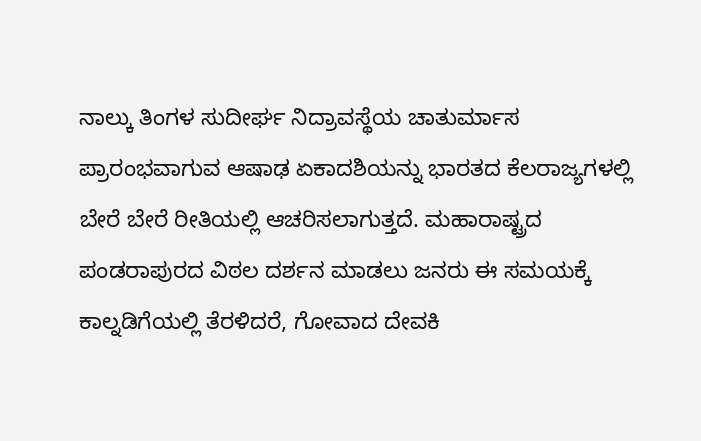ನಾಲ್ಕು ತಿಂಗಳ ಸುದೀರ್ಘ ನಿದ್ರಾವಸ್ಥೆಯ ಚಾತುರ್ಮಾಸ ಪ್ರಾರಂಭವಾಗುವ ಆಷಾಢ ಏಕಾದಶಿಯನ್ನು ಭಾರತದ ಕೆಲರಾಜ್ಯಗಳಲ್ಲಿ ಬೇರೆ ಬೇರೆ ರೀತಿಯಲ್ಲಿ ಆಚರಿಸಲಾಗುತ್ತದೆ. ಮಹಾರಾಷ್ಟ್ರದ ಪಂಡರಾಪುರದ ವಿಠಲ ದರ್ಶನ ಮಾಡಲು ಜನರು ಈ ಸಮಯಕ್ಕೆ ಕಾಲ್ನಡಿಗೆಯಲ್ಲಿ ತೆರಳಿದರೆ, ಗೋವಾದ ದೇವಕಿ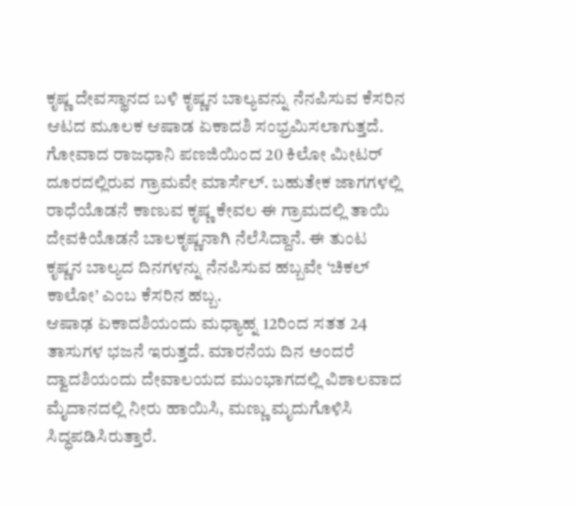ಕೃಷ್ಣ ದೇವಸ್ಥಾನದ ಬಳಿ ಕೃಷ್ಣನ ಬಾಲ್ಯವನ್ನು ನೆನಪಿಸುವ ಕೆಸರಿನ ಆಟದ ಮೂಲಕ ಆಷಾಡ ಏಕಾದಶಿ ಸಂಭ್ರಮಿಸಲಾಗುತ್ತದೆ. ಗೋವಾದ ರಾಜಧಾನಿ ಪಣಜಿಯಿಂದ 20 ಕಿಲೋ ಮೀಟರ್ ದೂರದಲ್ಲಿರುವ ಗ್ರಾಮವೇ ಮಾರ್ಸೆಲ್. ಬಹುತೇಕ ಜಾಗಗಳಲ್ಲಿ ರಾಧೆಯೊಡನೆ ಕಾಣುವ ಕೃಷ್ಣ ಕೇವಲ ಈ ಗ್ರಾಮದಲ್ಲಿ ತಾಯಿ ದೇವಕಿಯೊಡನೆ ಬಾಲಕೃಷ್ಣನಾಗಿ ನೆಲೆಸಿದ್ದಾನೆ. ಈ ತುಂಟ ಕೃಷ್ಣನ ಬಾಲ್ಯದ ದಿನಗಳನ್ನು ನೆನಪಿಸುವ ಹಬ್ಬವೇ ‘ಚಿಕಲ್ ಕಾಲೋ’ ಎಂಬ ಕೆಸರಿನ ಹಬ್ಬ.
ಆಷಾಢ ಏಕಾದಶಿಯಂದು ಮಧ್ಯಾಹ್ನ 12ರಿಂದ ಸತತ 24 ತಾಸುಗಳ ಭಜನೆ ಇರುತ್ತದೆ. ಮಾರನೆಯ ದಿನ ಅಂದರೆ ದ್ವಾದಶಿಯಂದು ದೇವಾಲಯದ ಮುಂಭಾಗದಲ್ಲಿ ವಿಶಾಲವಾದ ಮೈದಾನದಲ್ಲಿ ನೀರು ಹಾಯಿಸಿ, ಮಣ್ಣು ಮೃದುಗೊಳಿಸಿ ಸಿದ್ಧಪಡಿಸಿರುತ್ತಾರೆ.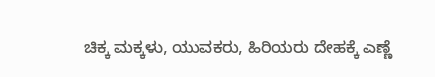ಚಿಕ್ಕ ಮಕ್ಕಳು, ಯುವಕರು, ಹಿರಿಯರು ದೇಹಕ್ಕೆ ಎಣ್ಣೆ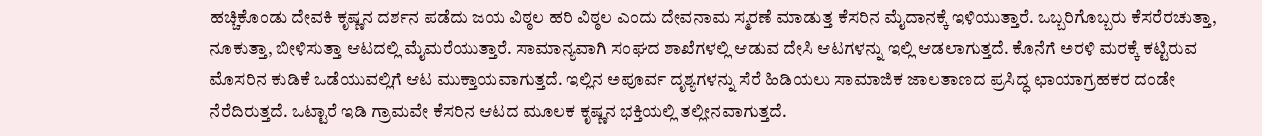ಹಚ್ಚಿಕೊಂಡು ದೇವಕಿ ಕೃಷ್ಣನ ದರ್ಶನ ಪಡೆದು ಜಯ ವಿಠ್ಠಲ ಹರಿ ವಿಠ್ಠಲ ಎಂದು ದೇವನಾಮ ಸ್ಮರಣೆ ಮಾಡುತ್ತ ಕೆಸರಿನ ಮೈದಾನಕ್ಕೆ ಇಳಿಯುತ್ತಾರೆ. ಒಬ್ಬರಿಗೊಬ್ಬರು ಕೆಸರೆರಚುತ್ತಾ, ನೂಕುತ್ತಾ, ಬೀಳಿಸುತ್ತಾ ಆಟದಲ್ಲಿ ಮೈಮರೆಯುತ್ತಾರೆ. ಸಾಮಾನ್ಯವಾಗಿ ಸಂಘದ ಶಾಖೆಗಳಲ್ಲಿ ಆಡುವ ದೇಸಿ ಆಟಗಳನ್ನು ಇಲ್ಲಿ ಆಡಲಾಗುತ್ತದೆ. ಕೊನೆಗೆ ಅರಳಿ ಮರಕ್ಕೆ ಕಟ್ಟಿರುವ ಮೊಸರಿನ ಕುಡಿಕೆ ಒಡೆಯುವಲ್ಲಿಗೆ ಆಟ ಮುಕ್ತಾಯವಾಗುತ್ತದೆ. ಇಲ್ಲಿನ ಅಪೂರ್ವ ದೃಶ್ಯಗಳನ್ನು ಸೆರೆ ಹಿಡಿಯಲು ಸಾಮಾಜಿಕ ಜಾಲತಾಣದ ಪ್ರಸಿದ್ಧ ಛಾಯಾಗ್ರಹಕರ ದಂಡೇ ನೆರೆದಿರುತ್ತದೆ. ಒಟ್ಟಾರೆ ಇಡಿ ಗ್ರಾಮವೇ ಕೆಸರಿನ ಆಟದ ಮೂಲಕ ಕೃಷ್ಣನ ಭಕ್ತಿಯಲ್ಲಿ ತಲ್ಲೀನವಾಗುತ್ತದೆ.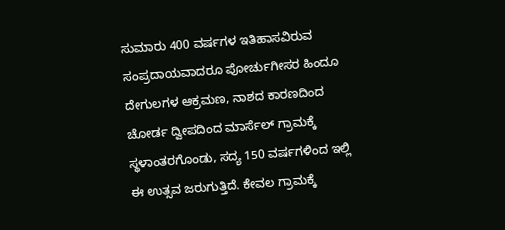ಸುಮಾರು 400 ವರ್ಷಗಳ ಇತಿಹಾಸವಿರುವ ಸಂಪ್ರದಾಯವಾದರೂ ಪೋರ್ಚುಗೀಸರ ಹಿಂದೂ ದೇಗುಲಗಳ ಆಕ್ರಮಣ, ನಾಶದ ಕಾರಣದಿಂದ ಚೋರ್ಡ ದ್ವೀಪದಿಂದ ಮಾರ್ಸೆಲ್ ಗ್ರಾಮಕ್ಕೆ ಸ್ಥಳಾಂತರಗೊಂಡು, ಸದ್ಯ 150 ವರ್ಷಗಳಿಂದ ಇಲ್ಲಿ ಈ ಉತ್ಸವ ಜರುಗುತ್ತಿದೆ. ಕೇವಲ ಗ್ರಾಮಕ್ಕೆ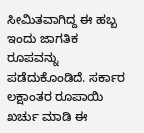ಸೀಮಿತವಾಗಿದ್ದ ಈ ಹಬ್ಬ ಇಂದು ಜಾಗತಿಕ ರೂಪವನ್ನು ಪಡೆದುಕೊಂಡಿದೆ. ಸರ್ಕಾರ ಲಕ್ಷಾಂತರ ರೂಪಾಯಿ ಖರ್ಚು ಮಾಡಿ ಈ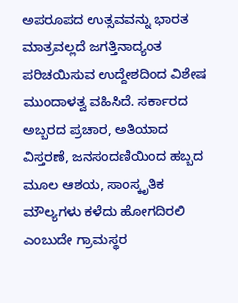ಅಪರೂಪದ ಉತ್ಸವವನ್ನು ಭಾರತ ಮಾತ್ರವಲ್ಲದೆ ಜಗತ್ತಿನಾದ್ಯಂತ ಪರಿಚಯಿಸುವ ಉದ್ದೇಶದಿಂದ ವಿಶೇಷ ಮುಂದಾಳತ್ವ ವಹಿಸಿದೆ. ಸರ್ಕಾರದ ಅಬ್ಬರದ ಪ್ರಚಾರ, ಅತಿಯಾದ ವಿಸ್ತರಣೆ, ಜನಸಂದಣಿಯಿಂದ ಹಬ್ಬದ ಮೂಲ ಆಶಯ, ಸಾಂಸ್ಕೃತಿಕ ಮೌಲ್ಯಗಳು ಕಳೆದು ಹೋಗದಿರಲಿ ಎಂಬುದೇ ಗ್ರಾಮಸ್ಥರ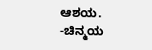ಆಶಯ.
-ಚಿನ್ಮಯ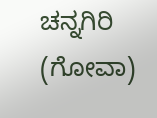ಚನ್ನಗಿರಿ (ಗೋವಾ)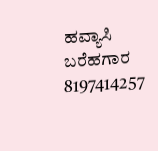ಹವ್ಯಾಸಿ ಬರೆಹಗಾರ
8197414257